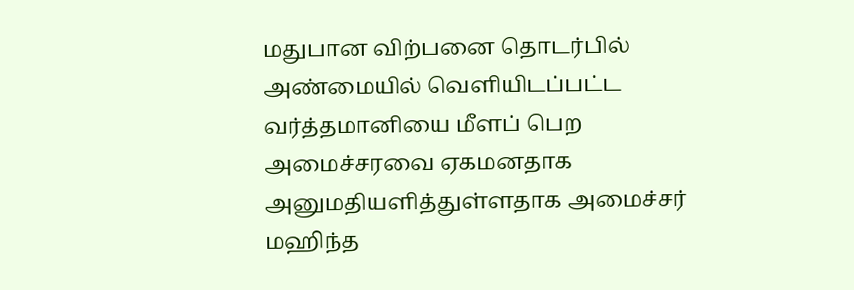மதுபான விற்பனை தொடர்பில் அண்மையில் வௌியிடப்பட்ட வர்த்தமானியை மீளப் பெற அமைச்சரவை ஏகமனதாக அனுமதியளித்துள்ளதாக அமைச்சர் மஹிந்த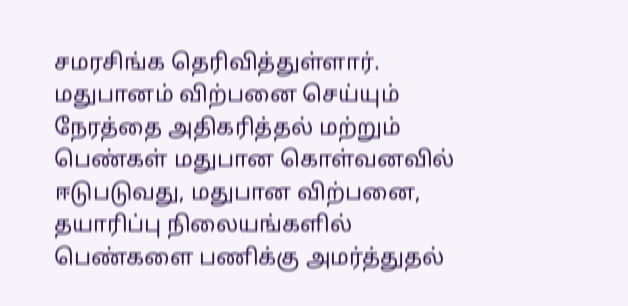சமரசிங்க தெரிவித்துள்ளார்.
மதுபானம் விற்பனை செய்யும் நேரத்தை அதிகரித்தல் மற்றும் பெண்கள் மதுபான கொள்வனவில் ஈடுபடுவது, மதுபான விற்பனை, தயாரிப்பு நிலையங்களில் பெண்களை பணிக்கு அமர்த்துதல்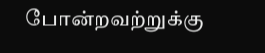போன்றவற்றுக்கு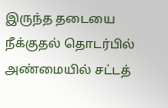இருந்த தடையை நீக்குதல் தொடர்பில் அண்மையில் சட்டத்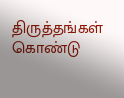திருத்தங்கள் கொண்டு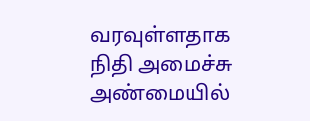வரவுள்ளதாக நிதி அமைச்சு அண்மையில்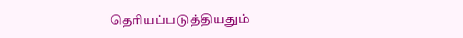தெரியப்படுத்தியதும்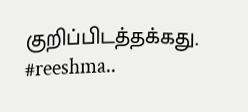குறிப்பிடத்தக்கது.
#reeshma..